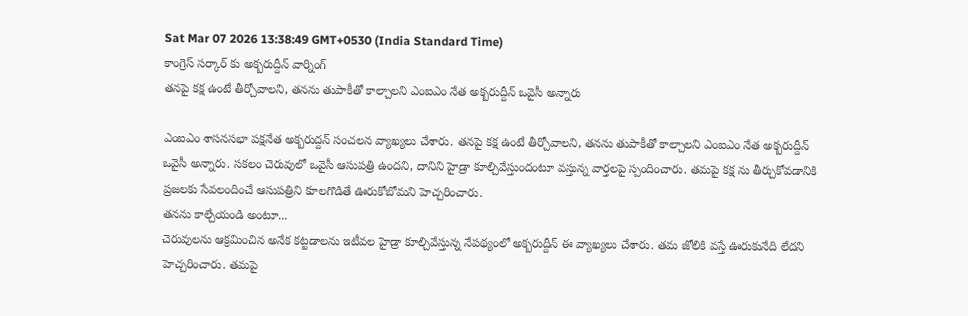Sat Mar 07 2026 13:38:49 GMT+0530 (India Standard Time)
కాంగ్రెస్ సర్కార్ కు అక్బరుద్దీన్ వార్నింగ్
తనపై కక్ష ఉంటే తీర్చోవాలని, తనను తుపాకీతో కాల్చాలని ఎంఐఎం నేత అక్బరుద్దీన్ ఒవైసీ అన్నారు

ఎంఐఎం శాసనసభా పక్షనేత అక్బరుద్దన్ సంచలన వ్యాఖ్యలు చేశారు. తనపై కక్ష ఉంటే తీర్చోవాలని, తనను తుపాకీతో కాల్చాలని ఎంఐఎం నేత అక్బరుద్దీన్ ఒవైసీ అన్నారు. సకలం చెరువులో ఒవైసీ ఆసుపత్రి ఉందని, దానిని హైడ్రా కూల్చివేస్తుందంటూ వస్తున్న వార్తలపై స్పందించారు. తమపై కక్ష ను తీర్చుకోవడానికి ప్రజలకు సేవలందించే ఆసుపత్రిని కూలగొడితే ఊరుకోబోమని హెచ్చరించారు.
తనను కాల్చేయండి అంటూ...
చెరువులను ఆక్రమించిన అనేక కట్టడాలను ఇటీవల హైడ్రా కూల్చివేస్తున్న నేపథ్యంలో అక్బరుద్దీన్ ఈ వ్యాఖ్యలు చేశారు. తమ జోలికి వస్తే ఊరుకునేది లేదని హెచ్చరించారు. తమపై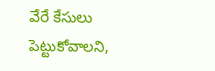వేరే కేసులు పెట్టుకోవాలని,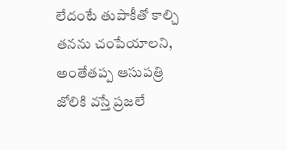లేదంటే తుపాకీతో కాల్చి తనను చంపేయాలని, అంతేతప్ప ఆసుపత్రి జోలికి వస్తే ప్రజలే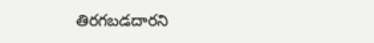తిరగబడదారని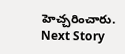హెచ్చరించారు.
Next Story